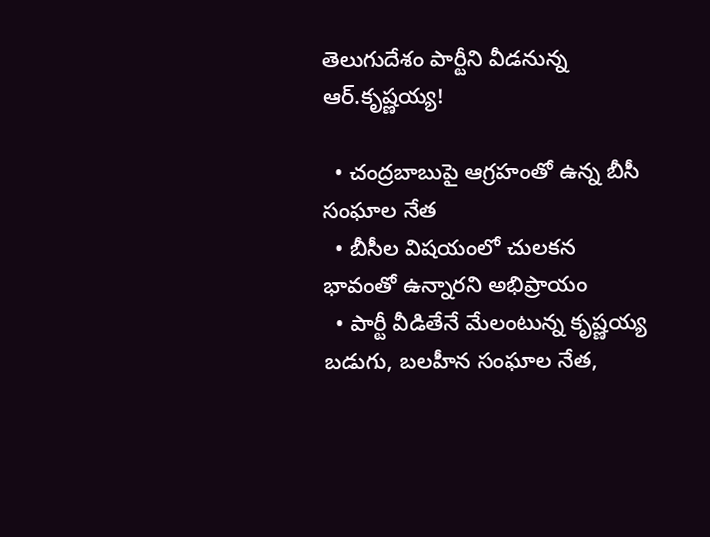తెలుగుదేశం పార్టీని వీడనున్న ఆర్.కృష్ణయ్య!

  • చంద్రబాబుపై ఆగ్రహంతో ఉన్న బీసీ సంఘాల నేత
  • బీసీల విషయంలో చులకన భావంతో ఉన్నారని అభిప్రాయం
  • పార్టీ వీడితేనే మేలంటున్న కృష్ణయ్య
బడుగు, బలహీన సంఘాల నేత,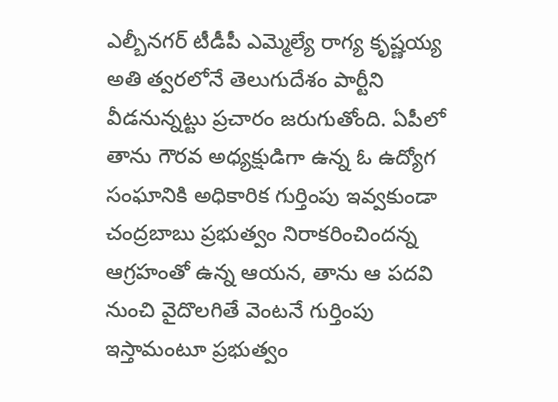ఎల్బీనగర్ టీడీపీ ఎమ్మెల్యే రాగ్య కృష్ణయ్య అతి త్వరలోనే తెలుగుదేశం పార్టీని వీడనున్నట్టు ప్రచారం జరుగుతోంది. ఏపీలో తాను గౌరవ అధ్యక్షుడిగా ఉన్న ఓ ఉద్యోగ సంఘానికి అధికారిక గుర్తింపు ఇవ్వకుండా చంద్రబాబు ప్రభుత్వం నిరాకరించిందన్న ఆగ్రహంతో ఉన్న ఆయన, తాను ఆ పదవి నుంచి వైదొలగితే వెంటనే గుర్తింపు ఇస్తామంటూ ప్రభుత్వం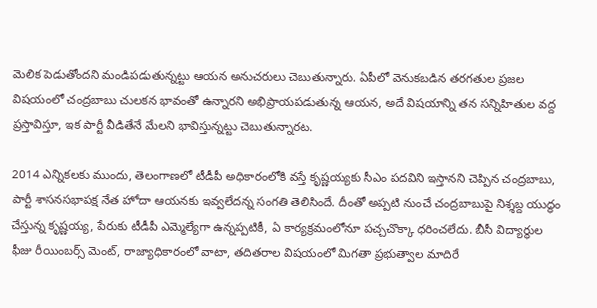మెలిక పెడుతోందని మండిపడుతున్నట్టు ఆయన అనుచరులు చెబుతున్నారు. ఏపీలో వెనుకబడిన తరగతుల ప్రజల విషయంలో చంద్రబాబు చులకన భావంతో ఉన్నారని అభిప్రాయపడుతున్న ఆయన, అదే విషయాన్ని తన సన్నిహితుల వద్ద ప్రస్తావిస్తూ, ఇక పార్టీ వీడితేనే మేలని భావిస్తున్నట్టు చెబుతున్నారట.

2014 ఎన్నికలకు ముందు, తెలంగాణలో టీడీపీ అధికారంలోకి వస్తే కృష్ణయ్యకు సీఎం పదవిని ఇస్తానని చెప్పిన చంద్రబాబు, పార్టీ శాసనసభాపక్ష నేత హోదా ఆయనకు ఇవ్వలేదన్న సంగతి తెలిసిందే. దీంతో అప్పటి నుంచే చంద్రబాబుపై నిశ్శబ్ద యుద్ధం చేస్తున్న కృష్ణయ్య, పేరుకు టీడీపీ ఎమ్మెల్యేగా ఉన్నప్పటికీ, ఏ కార్యక్రమంలోనూ పచ్చచొక్కా ధరించలేదు. బీసీ విద్యార్థుల ఫీజు రీయింబర్స్ మెంట్, రాజ్యాధికారంలో వాటా, తదితరాల విషయంలో మిగతా ప్రభుత్వాల మాదిరే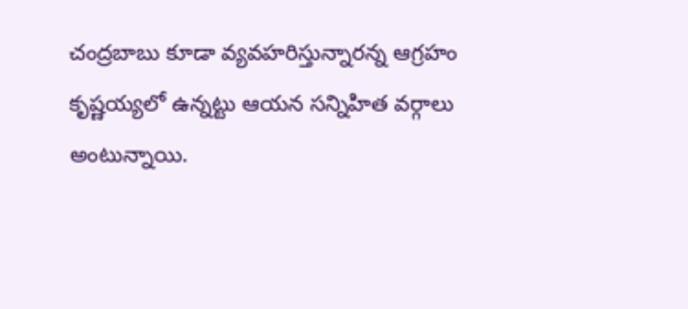చంద్రబాబు కూడా వ్యవహరిస్తున్నారన్న ఆగ్రహం కృష్ణయ్యలో ఉన్నట్టు ఆయన సన్నిహిత వర్గాలు అంటున్నాయి.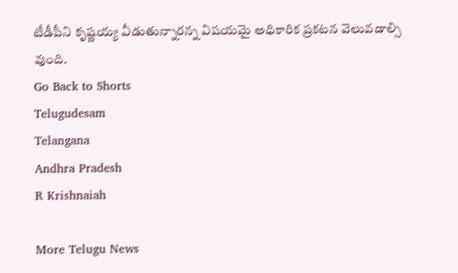టీడీపీని కృష్ణయ్య వీడుతున్నారన్న విషయమై అధికారిక ప్రకటన వెలువడాల్సి వుంది.
Go Back to Shorts
Telugudesam
Telangana
Andhra Pradesh
R Krishnaiah

More Telugu News